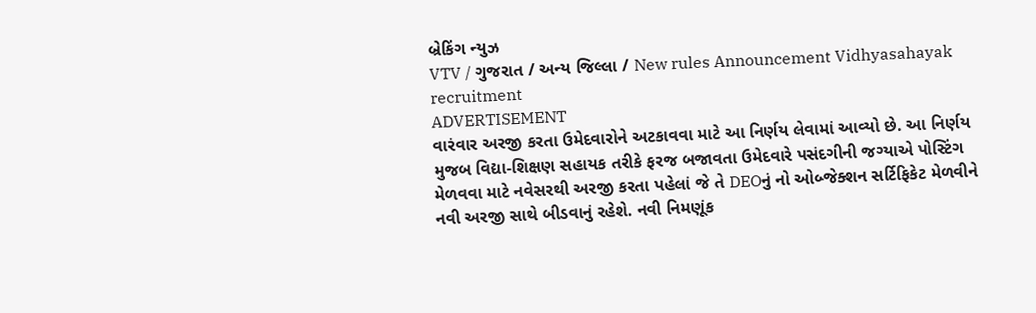બ્રેકિંગ ન્યુઝ
VTV / ગુજરાત / અન્ય જિલ્લા / New rules Announcement Vidhyasahayak recruitment
ADVERTISEMENT
વારંવાર અરજી કરતા ઉમેદવારોને અટકાવવા માટે આ નિર્ણય લેવામાં આવ્યો છે. આ નિર્ણય મુજબ વિદ્યા-શિક્ષણ સહાયક તરીકે ફરજ બજાવતા ઉમેદવારે પસંદગીની જગ્યાએ પોસ્ટિંગ મેળવવા માટે નવેસરથી અરજી કરતા પહેલાં જે તે DEOનું નો ઓબ્જેક્શન સર્ટિફિકેટ મેળવીને નવી અરજી સાથે બીડવાનું રહેશે. નવી નિમણૂંક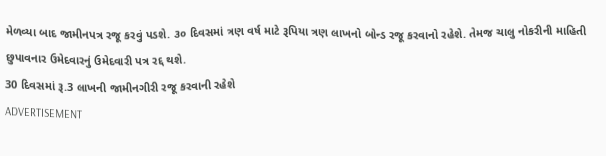મેળવ્યા બાદ જામીનપત્ર રજૂ કરવું પડશે. ૩૦ દિવસમાં ત્રણ વર્ષ માટે રૂપિયા ત્રણ લાખનો બોન્ડ રજૂ કરવાનો રહેશે. તેમજ ચાલુ નોકરીની માહિતી છુપાવનાર ઉમેદવારનું ઉમેદવારી પત્ર રદ્દ થશે.
30 દિવસમાં રૂ.3 લાખની જામીનગીરી રજૂ કરવાની રહેશે
ADVERTISEMENT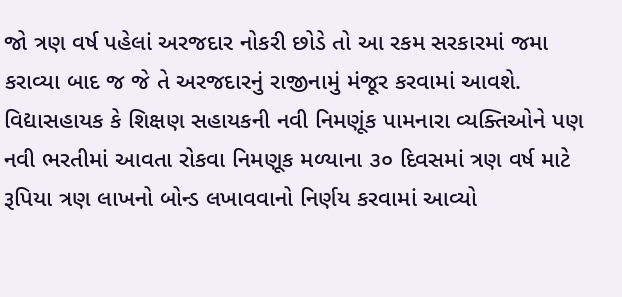જો ત્રણ વર્ષ પહેલાં અરજદાર નોકરી છોડે તો આ રકમ સરકારમાં જમા કરાવ્યા બાદ જ જે તે અરજદારનું રાજીનામું મંજૂર કરવામાં આવશે. વિદ્યાસહાયક કે શિક્ષણ સહાયકની નવી નિમણૂંક પામનારા વ્યક્તિઓને પણ નવી ભરતીમાં આવતા રોકવા નિમણૂક મળ્યાના ૩૦ દિવસમાં ત્રણ વર્ષ માટે રૂપિયા ત્રણ લાખનો બોન્ડ લખાવવાનો નિર્ણય કરવામાં આવ્યો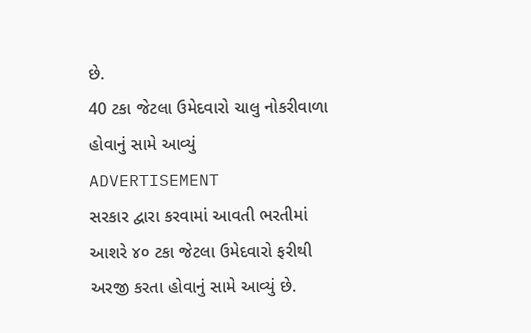છે.
40 ટકા જેટલા ઉમેદવારો ચાલુ નોકરીવાળા હોવાનું સામે આવ્યું
ADVERTISEMENT
સરકાર દ્વારા કરવામાં આવતી ભરતીમાં આશરે ૪૦ ટકા જેટલા ઉમેદવારો ફરીથી અરજી કરતા હોવાનું સામે આવ્યું છે.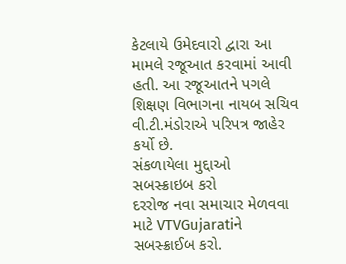કેટલાયે ઉમેદવારો દ્વારા આ મામલે રજૂઆત કરવામાં આવી હતી. આ રજૂઆતને પગલે શિક્ષણ વિભાગના નાયબ સચિવ વી.ટી.મંડોરાએ પરિપત્ર જાહેર કર્યો છે.
સંકળાયેલા મુદ્દાઓ
સબસ્ક્રાઇબ કરો
દરરોજ નવા સમાચાર મેળવવા માટે VTVGujaratiને સબસ્ક્રાઈબ કરો.